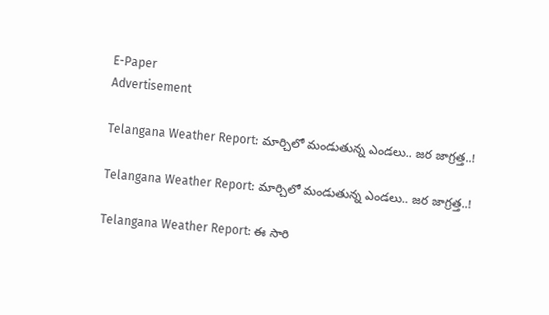E-Paper
Advertisement

Telangana Weather Report: మార్చిలో మండుతున్న ఎండలు.. జర జాగ్రత్త..!

Telangana Weather Report: మార్చిలో మండుతున్న ఎండలు.. జర జాగ్రత్త..!

Telangana Weather Report: ఈ సారి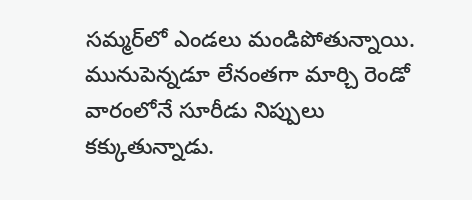సమ్మర్‌లో ఎండలు మండిపోతున్నాయి. మునుపెన్నడూ లేనంతగా మార్చి రెండో వారంలోనే సూరీడు నిప్పులు కక్కుతున్నాడు.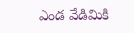ఎండ వేడిమికి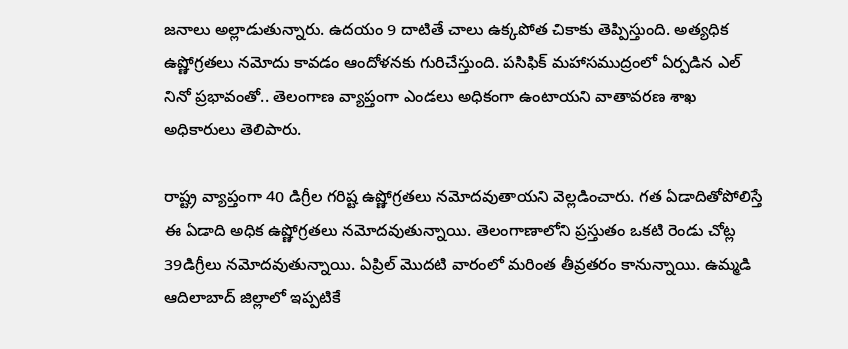జనాలు అల్లాడుతున్నారు. ఉదయం 9 దాటితే చాలు ఉక్కపోత చికాకు తెప్పిస్తుంది. అత్యధిక ఉష్ణోగ్రతలు నమోదు కావడం ఆందోళనకు గురిచేస్తుంది. పసిఫిక్ మహాసముద్రంలో ఏర్పడిన ఎల్ నినో ప్రభావంతో.. తెలంగాణ వ్యాప్తంగా ఎండలు అధికంగా ఉంటాయని వాతావరణ శాఖ అధికారులు తెలిపారు.

రాష్ట్ర వ్యాప్తంగా 40 డిగ్రీల గరిష్ట ఉష్ణోగ్రతలు నమోదవుతాయని వెల్లడించారు. గత ఏడాదితోపోలిస్తే ఈ ఏడాది అధిక ఉష్ణోగ్రతలు నమోదవుతున్నాయి. తెలంగాణాలోని ప్రస్తుతం ఒకటి రెండు చోట్ల 39డిగ్రీలు నమోదవుతున్నాయి. ఏప్రిల్ మొదటి వారంలో మరింత తీవ్రతరం కానున్నాయి. ఉమ్మడి ఆదిలాబాద్ జిల్లాలో ఇప్పటికే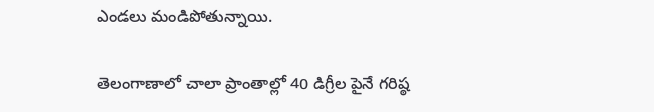ఎండలు మండిపోతున్నాయి.

తెలంగాణాలో చాలా ప్రాంతాల్లో 40 డిగ్రీల పైనే గరిష్ఠ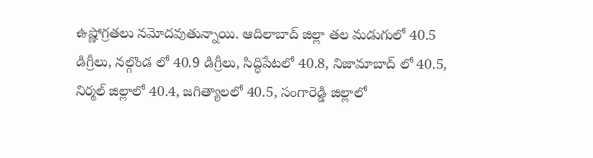ఉష్ణోగ్రతలు నమోదవుతున్నాయి. ఆదిలాబాద్ జిల్లా తల మడుగులో 40.5 డిగ్రీలు, నల్గొండ లో 40.9 డిగ్రీలు, సిద్ధిపేటలో 40.8, నిజామాబాద్ లో 40.5, నిర్మల్ జిల్లాలో 40.4, జగిత్యాలలో 40.5, సంగారెడ్డి జిల్లాలో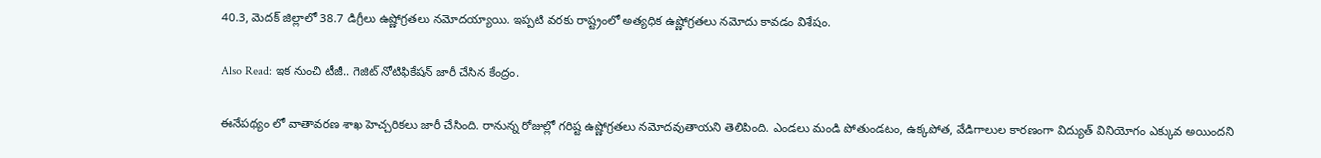40.3, మెదక్ జిల్లాలో 38.7 డిగ్రీలు ఉష్ణోగ్రతలు నమోదయ్యాయి. ఇప్పటి వరకు రాష్ట్రంలో అత్యధిక ఉష్ణోగ్రతలు నమోదు కావడం విశేషం.

Also Read: ఇక నుంచి టీజీ.. గెజిట్ నోటిఫికేషన్ జారీ చేసిన కేంద్రం.

ఈనేపథ్యం లో వాతావరణ శాఖ హెచ్చరికలు జారీ చేసింది. రానున్న రోజుల్లో గరిష్ట ఉష్ణోగ్రతలు నమోదవుతాయని తెలిపింది. ఎండలు మండి పోతుండటం, ఉక్కపోత, వేడిగాలుల కారణంగా విద్యుత్ వినియోగం ఎక్కువ అయిందని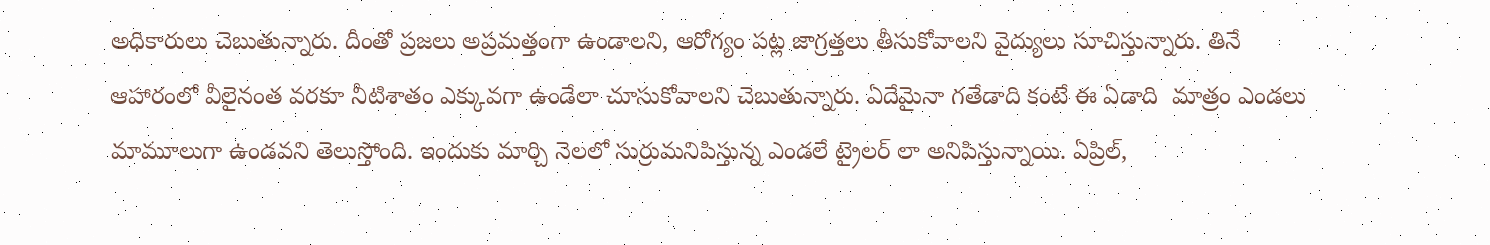అధికారులు చెబుతున్నారు. దీంతో ప్రజలు అప్రమత్తంగా ఉండాలని, ఆరోగ్యం పట్ల జాగ్రత్తలు తీసుకోవాలని వైద్యులు సూచిస్తున్నారు. తినే ఆహారంలో వీలైనంత వరకూ నీటిశాతం ఎక్కువగా ఉండేలా చూసుకోవాలని చెబుతున్నారు. ఏదేమైనా గతేడాది కంటే ఈ ఏడాది  మాత్రం ఎండలు మామూలుగా ఉండవని తెలుస్తోంది. ఇందుకు మార్చి నెలలో సుర్రుమనిపిస్తున్న ఎండలే ట్రైలర్ లా అనిపిస్తున్నాయి. ఏప్రిల్,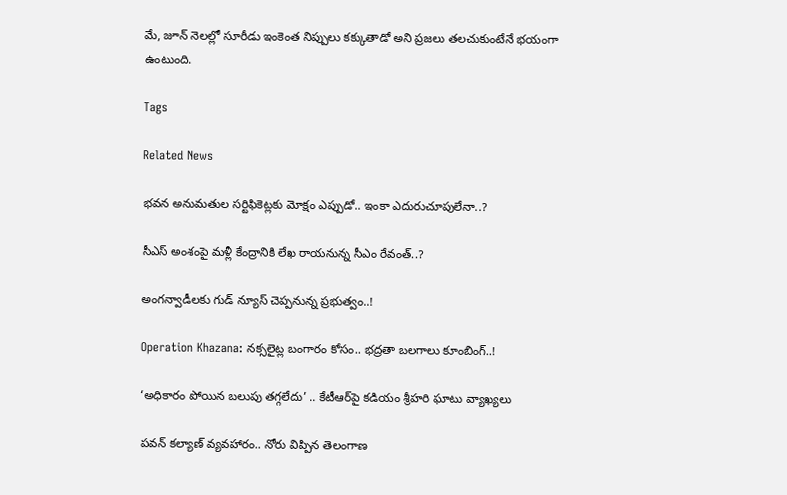మే, జూన్ నెలల్లో సూరీడు ఇంకెంత నిప్పులు కక్కుతాడో అని ప్రజలు తలచుకుంటేనే భయంగా ఉంటుంది.

Tags

Related News

భవన అనుమతుల సర్టిఫికెట్లకు మోక్షం ఎప్పుడో.. ఇంకా ఎదురుచూపులేనా..?

సీఎస్ అంశంపై మళ్లీ కేంద్రానికి లేఖ రాయనున్న సీఎం రేవంత్..?

అంగన్వాడీలకు గుడ్ న్యూస్ చెప్పనున్న ప్రభుత్వం..!

Operation Khazana: నక్సలైట్ల బంగారం కోసం.. భద్రతా బలగాలు కూంబింగ్..!

‘అధికారం పోయిన బలుపు తగ్గలేదు’ .. కేటీఆర్‌పై కడియం శ్రీహరి ఘాటు వ్యాఖ్యలు

పవన్ కల్యాణ్ వ్యవహారం.. నోరు విప్పిన తెలంగాణ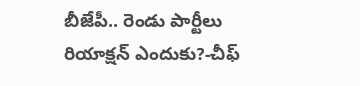బీజేపీ.. రెండు పార్టీలు రియాక్షన్ ఎందుకు?-చీఫ్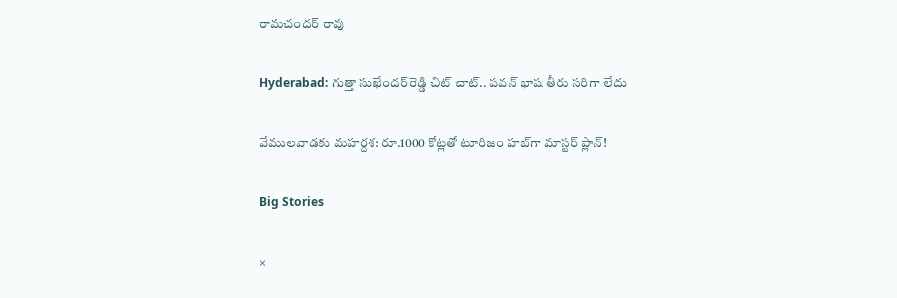రామచందర్ రావు

Hyderabad: గుత్తా సుఖేందర్‌రెడ్డి చిట్ చాట్.. పవన్ భాష తీరు సరిగా లేదు

వేములవాడకు మహర్దశ: రూ.1000 కోట్లతో టూరిజం హబ్‌గా మాస్టర్ ప్లాన్!

Big Stories

×